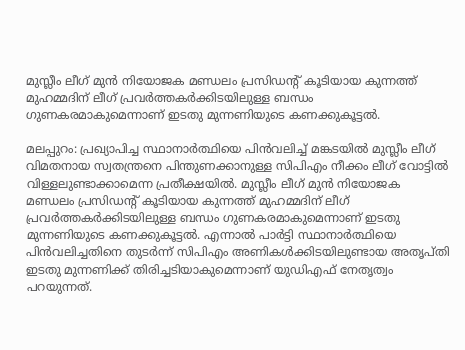മുസ്ലീം ലീഗ് മുന്‍ നിയോജക മണ്ഡലം പ്രസിഡന്‍റ് കൂടിയായ കുന്നത്ത് മുഹമ്മദിന് ലീഗ് പ്രവര്‍ത്തകര്‍ക്കിടയിലുള്ള ബന്ധം ഗുണകരമാകുമെന്നാണ് ഇടതു മുന്നണിയുടെ കണക്കുകൂട്ടല്‍.

മലപ്പുറം: പ്രഖ്യാപിച്ച സ്ഥാനാര്‍ത്ഥിയെ പിന്‍വലിച്ച് മങ്കടയില്‍ മുസ്ലീം ലീഗ് വിമതനായ സ്വതന്ത്രനെ പിന്തുണക്കാനുള്ള സിപിഎം നീക്കം ലീഗ് വോട്ടില്‍ വിള്ളലുണ്ടാക്കാമെന്ന പ്രതീക്ഷയില്‍. മുസ്ലീം ലീഗ് മുന്‍ നിയോജക മണ്ഡലം പ്രസിഡന്‍റ് കൂടിയായ കുന്നത്ത് മുഹമ്മദിന് ലീഗ് പ്രവര്‍ത്തകര്‍ക്കിടയിലുള്ള ബന്ധം ഗുണകരമാകുമെന്നാണ് ഇടതു മുന്നണിയുടെ കണക്കുകൂട്ടല്‍. എന്നാല്‍ പാര്‍ട്ടി സ്ഥാനാര്‍ത്ഥിയെ പിന്‍വലിച്ചതിനെ തുടര്‍ന്ന് സിപിഎം അണികള്‍ക്കിടയിലുണ്ടായ അതൃപ്തി ഇടതു മുന്നണിക്ക് തിരിച്ചടിയാകുമെന്നാണ് യു‍‍ഡിഎഫ് നേതൃത്വം പറയുന്നത്.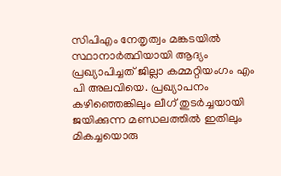സിപിഎം നേതൃത്വം മങ്കടയില്‍ സ്ഥാനാര്‍ത്ഥിയായി ആദ്യം പ്രഖ്യാപിച്ചത് ജില്ലാ കമ്മറ്റിയംഗം എം പി അലവിയെ. പ്രഖ്യാപനം കഴിഞ്ഞെങ്കിലും ലീഗ് തുടര്‍ച്ചയായി ജയിക്കുന്ന മണ്ഡലത്തില്‍ ഇതിലും മികച്ചയൊരു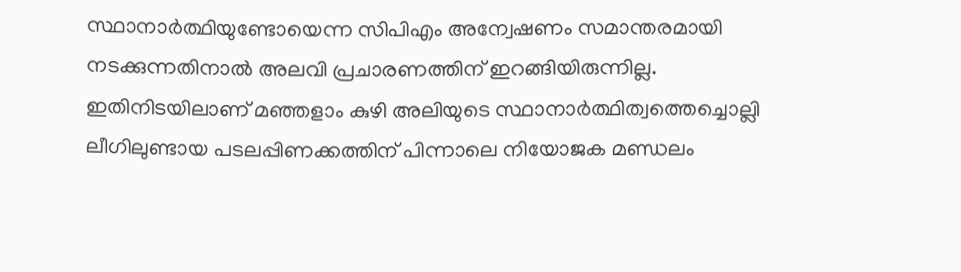സ്ഥാനാര്‍ത്ഥിയുണ്ടോയെന്ന സിപിഎം അന്വേഷണം സമാന്തരമായി നടക്കുന്നതിനാല്‍ അലവി പ്രചാരണത്തിന് ഇറങ്ങിയിരുന്നില്ല. ഇതിനിടയിലാണ് മഞ്ഞളാം കുഴി അലിയുടെ സ്ഥാനാര്‍ത്ഥിത്വത്തെച്ചൊല്ലി ലീഗിലുണ്ടായ പടലപ്പിണക്കത്തിന് പിന്നാലെ നിയോജക മണ്ഡലം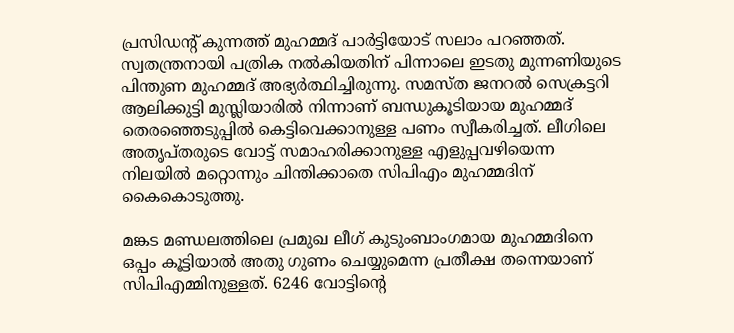പ്രസിഡന്‍റ് കുന്നത്ത് മുഹമ്മദ് പാര്‍ട്ടിയോട് സലാം പറഞ്ഞത്. സ്വതന്ത്രനായി പത്രിക നല്‍കിയതിന് പിന്നാലെ ഇടതു മുന്നണിയുടെ പിന്തുണ മുഹമ്മദ് അഭ്യര്‍ത്ഥിച്ചിരുന്നു. സമസ്ത ജനറല്‍ സെക്രട്ടറി ആലിക്കുട്ടി മുസ്ലിയാരില്‍ നിന്നാണ് ബന്ധുകൂടിയായ മുഹമ്മദ് തെരഞ്ഞെടുപ്പില്‍ കെട്ടിവെക്കാനുള്ള പണം സ്വീകരിച്ചത്. ലീഗിലെ അതൃപ്തരുടെ വോട്ട് സമാഹരിക്കാനുള്ള എളുപ്പവഴിയെന്ന നിലയില്‍ മറ്റൊന്നും ചിന്തിക്കാതെ സിപിഎം മുഹമ്മദിന് കൈകൊടുത്തു.

മങ്കട മണ്ഡലത്തിലെ പ്രമുഖ ലീഗ് കുടുംബാംഗമായ മുഹമ്മദിനെ ഒപ്പം കൂട്ടിയാല്‍ അതു ഗുണം ചെയ്യുമെന്ന പ്രതീക്ഷ തന്നെയാണ് സിപിഎമ്മിനുള്ളത്. 6246 വോട്ടിന്‍റെ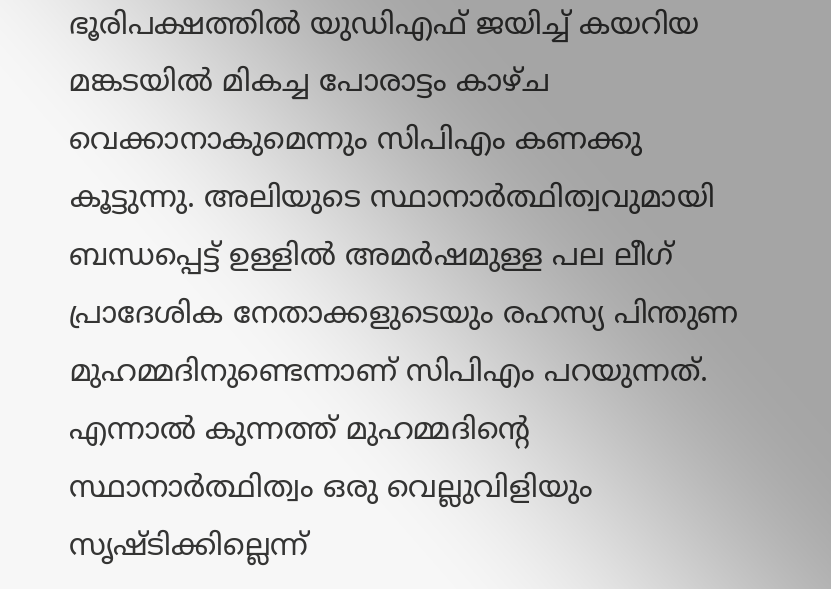ഭൂരിപക്ഷത്തില്‍ യുഡിഎഫ് ജയിച്ച് കയറിയ മങ്കടയില്‍ മികച്ച പോരാട്ടം കാഴ്ച വെക്കാനാകുമെന്നും സിപിഎം കണക്കു കൂട്ടുന്നു. അലിയുടെ സ്ഥാനാര്‍ത്ഥിത്വവുമായി ബന്ധപ്പെട്ട് ഉള്ളില്‍ അമര്‍ഷമുള്ള പല ലീഗ് പ്രാദേശിക നേതാക്കളുടെയും രഹസ്യ പിന്തുണ മുഹമ്മദിനുണ്ടെന്നാണ് സിപിഎം പറയുന്നത്. എന്നാല്‍ കുന്നത്ത് മുഹമ്മദിന്‍റെ സ്ഥാനാര്‍ത്ഥിത്വം ഒരു വെല്ലുവിളിയും സൃഷ്ടിക്കില്ലെന്ന്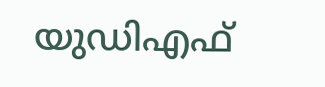യുഡിഎഫ്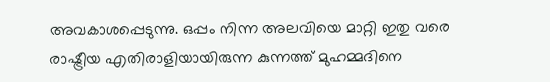അവകാശപ്പെടുന്നു. ഒപ്പം നിന്ന അലവിയെ മാറ്റി ഇതു വരെ രാഷ്ട്രീയ എതിരാളിയായിരുന്ന കുന്നത്ത് മുഹമ്മദിനെ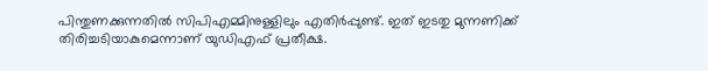പിന്തുണക്കുന്നതില്‍ സിപിഎമ്മിനുള്ളിലും എതിര്‍പ്പുണ്ട്. ഇത് ഇടതു മുന്നണിക്ക് തിരിച്ചടിയാകുമെന്നാണ് യു‍ഡിഎഫ് പ്രതീക്ഷ.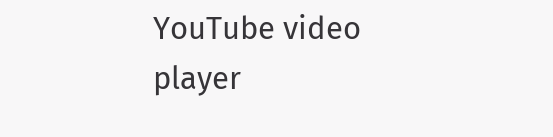YouTube video player